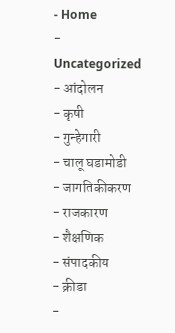- Home
- Uncategorized
- आंदोलन
- कृषी
- गुन्हेगारी
- चालू घडामोडी
- जागतिकीकरण
- राजकारण
- शैक्षणिक
- संपादकीय
- क्रीडा
-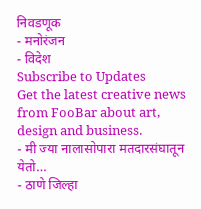निवडणूक
- मनोरंजन
- विदेश
Subscribe to Updates
Get the latest creative news from FooBar about art, design and business.
- मी ज्या नालासोपारा मतदारसंघातून येतो…
- ठाणे जिल्हा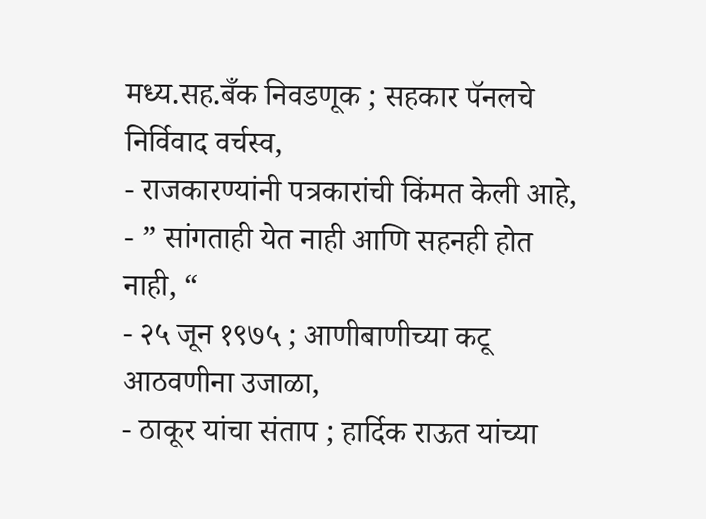मध्य.सह.बँक निवडणूक ; सहकार पॅनलचे निर्विवाद वर्चस्व,
- राजकारण्यांनी पत्रकारांची किंमत केली आहे,
- ” सांगताही येत नाही आणि सहनही होत नाही, “
- २५ जून १९७५ ; आणीबाणीच्या कटू आठवणीना उजाळा,
- ठाकूर यांचा संताप ; हार्दिक राऊत यांच्या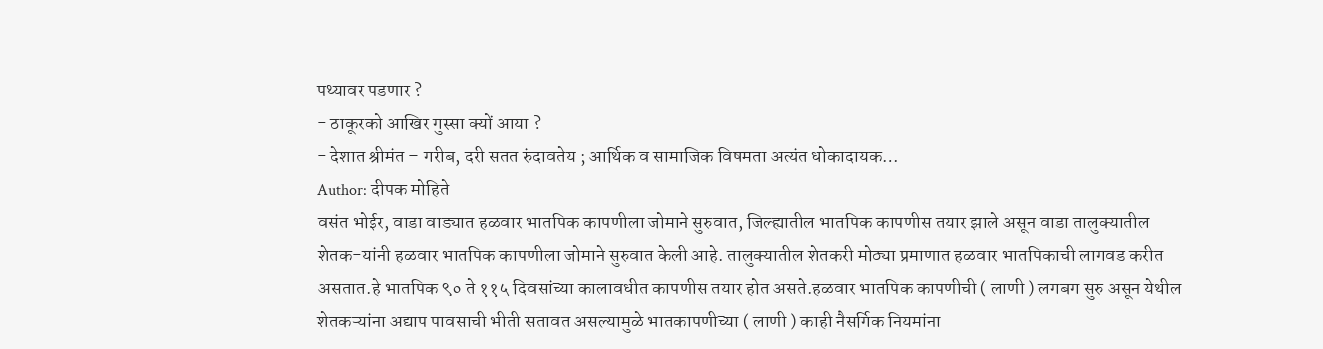पथ्यावर पडणार ?
- ठाकूरको आखिर गुस्सा क्यों आया ?
- देशात श्रीमंत – गरीब, दरी सतत रुंदावतेय ; आर्थिक व सामाजिक विषमता अत्यंत धोकादायक…
Author: दीपक मोहिते
वसंत भोईर, वाडा वाड्यात हळवार भातपिक कापणीला जोमाने सुरुवात, जिल्ह्यातील भातपिक कापणीस तयार झाले असून वाडा तालुक्यातील शेतक-यांनी हळवार भातपिक कापणीला जोमाने सुरुवात केली आहे. तालुक्यातील शेतकरी मोठ्या प्रमाणात हळवार भातपिकाची लागवड करीत असतात.हे भातपिक ९० ते ११५ दिवसांच्या कालावधीत कापणीस तयार होत असते.हळवार भातपिक कापणीची ( लाणी ) लगबग सुरु असून येथील शेतकऱ्यांना अद्याप पावसाची भीती सतावत असल्यामुळे भातकापणीच्या ( लाणी ) काही नैसर्गिक नियमांना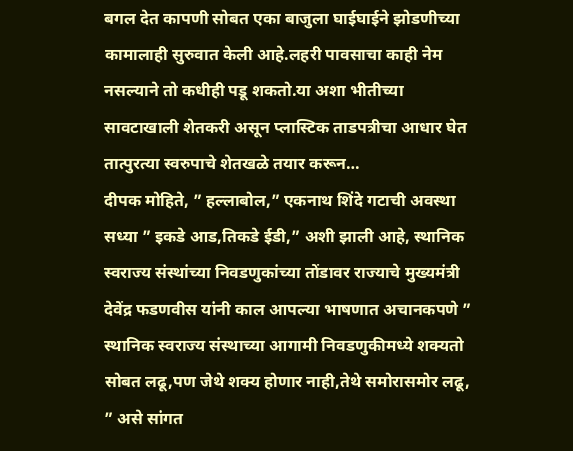बगल देत कापणी सोबत एका बाजुला घाईघाईने झोडणीच्या कामालाही सुरुवात केली आहे.लहरी पावसाचा काही नेम नसल्याने तो कधीही पडू शकतो.या अशा भीतीच्या सावटाखाली शेतकरी असून प्लास्टिक ताडपत्रीचा आधार घेत तात्पुरत्या स्वरुपाचे शेतखळे तयार करून…
दीपक मोहिते, ” हल्लाबोल,” एकनाथ शिंदे गटाची अवस्था सध्या ” इकडे आड,तिकडे ईडी,” अशी झाली आहे, स्थानिक स्वराज्य संस्थांच्या निवडणुकांच्या तोंडावर राज्याचे मुख्यमंत्री देवेंद्र फडणवीस यांनी काल आपल्या भाषणात अचानकपणे ” स्थानिक स्वराज्य संस्थाच्या आगामी निवडणुकीमध्ये शक्यतो सोबत लढू,पण जेथे शक्य होणार नाही,तेथे समोरासमोर लढू, ” असे सांगत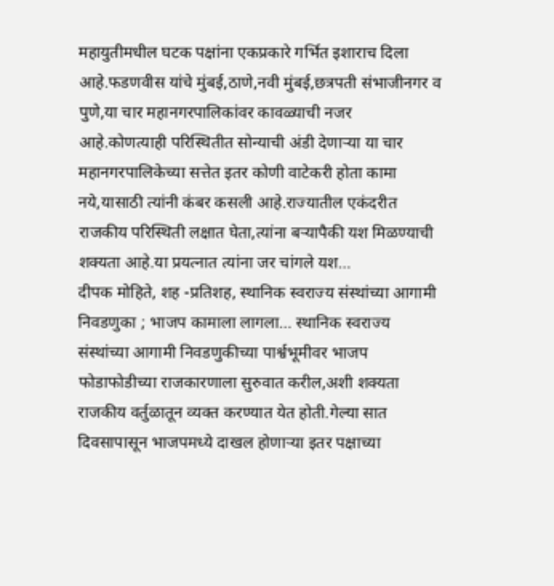महायुतीमधील घटक पक्षांना एकप्रकारे गर्भित इशाराच दिला आहे.फडणवीस यांचे मुंबई,ठाणे,नवी मुंबई,छत्रपती संभाजीनगर व पुणे,या चार महानगरपालिकांवर कावळ्याची नजर आहे.कोणत्याही परिस्थितीत सोन्याची अंडी देणाऱ्या या चार महानगरपालिकेच्या सत्तेत इतर कोणी वाटेकरी होता कामा नये,यासाठी त्यांनी कंबर कसली आहे.राज्यातील एकंदरीत राजकीय परिस्थिती लक्षात घेता,त्यांना बऱ्यापैकी यश मिळण्याची शक्यता आहे.या प्रयत्नात त्यांना जर चांगले यश…
दीपक मोहिते, शह -प्रतिशह, स्थानिक स्वराज्य संस्थांच्या आगामी निवडणुका ; भाजप कामाला लागला… स्थानिक स्वराज्य संस्थांच्या आगामी निवडणुकीच्या पार्श्वभूमीवर भाजप फोडाफोडीच्या राजकारणाला सुरुवात करील,अशी शक्यता राजकीय वर्तुळातून व्यक्त करण्यात येत होती.गेल्या सात दिवसापासून भाजपमध्ये दाखल होणाऱ्या इतर पक्षाच्या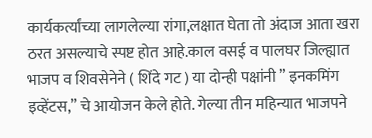कार्यकर्त्यांच्या लागलेल्या रांगा,लक्षात घेता तो अंदाज आता खरा ठरत असल्याचे स्पष्ट होत आहे.काल वसई व पालघर जिल्ह्यात भाजप व शिवसेनेने ( शिंदे गट ) या दोन्ही पक्षांनी ” इनकमिंग इव्हेंटस,” चे आयोजन केले होते. गेल्या तीन महिन्यात भाजपने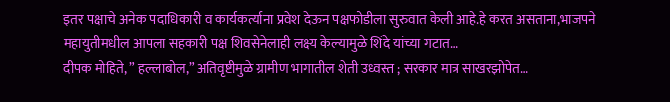इतर पक्षाचे अनेक पदाधिकारी व कार्यकर्त्याना प्रवेश देऊन पक्षफोडीला सुरुवात केली आहे.हे करत असताना,भाजपने महायुतीमधील आपला सहकारी पक्ष शिवसेनेलाही लक्ष्य केल्यामुळे शिंदे यांच्या गटात…
दीपक मोहिते, ” हल्लाबोल,” अतिवृष्टीमुळे ग्रामीण भागातील शेती उध्वस्त ; सरकार मात्र साखरझोपेत…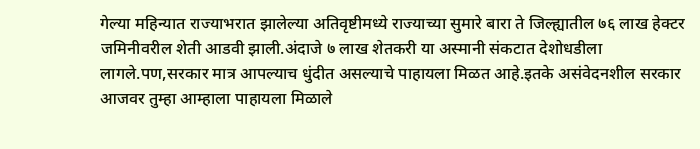गेल्या महिन्यात राज्याभरात झालेल्या अतिवृष्टीमध्ये राज्याच्या सुमारे बारा ते जिल्ह्यातील ७६ लाख हेक्टर जमिनीवरील शेती आडवी झाली.अंदाजे ७ लाख शेतकरी या अस्मानी संकटात देशोधडीला लागले.पण,सरकार मात्र आपल्याच धुंदीत असल्याचे पाहायला मिळत आहे.इतके असंवेदनशील सरकार आजवर तुम्हा आम्हाला पाहायला मिळाले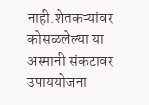नाही.शेतकऱ्यांवर कोसळलेल्या या अस्मानी संकटावर उपाययोजना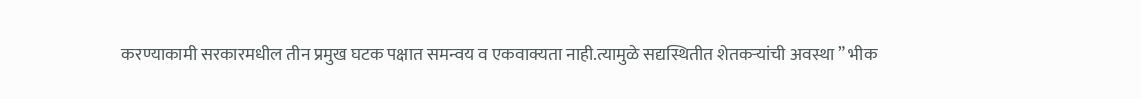करण्याकामी सरकारमधील तीन प्रमुख घटक पक्षात समन्वय व एकवाक्यता नाही.त्यामुळे सद्यस्थितीत शेतकऱ्यांची अवस्था ” भीक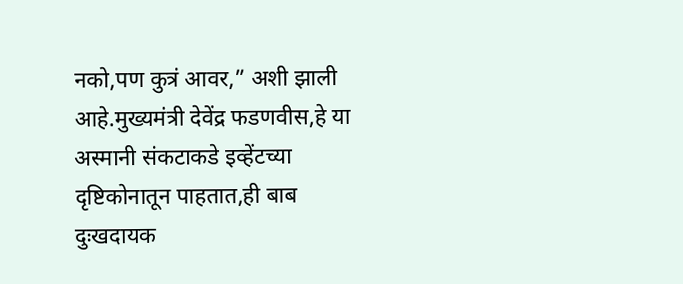नको,पण कुत्रं आवर,” अशी झाली आहे.मुख्यमंत्री देवेंद्र फडणवीस,हे या अस्मानी संकटाकडे इव्हेंटच्या दृष्टिकोनातून पाहतात,ही बाब दुःखदायक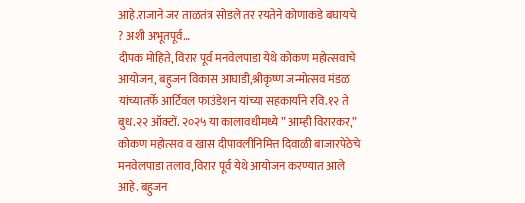आहे.राजाने जर ताळतंत्र सोडले तर रयतेने कोणाकडे बघायचे ? अशी अभूतपूर्व…
दीपक मोहिते, विरार पूर्व मनवेलपाडा येथे कोकण महोत्सवाचे आयोजन, बहुजन विकास आघाडी,श्रीकृष्ण जन्मोत्सव मंडळ यांच्यातर्फे आर्टिवल फाउंडेशन यांच्या सहकार्याने रवि.१२ ते बुध.२२ ऑक्टों. २०२५ या कालावधीमध्ये ” आम्ही विरारकर,” कोकण महोत्सव व खास दीपावलीनिमित्त दिवाळी बाजारपेठेचे मनवेलपाडा तलाव,विरार पूर्व येथे आयोजन करण्यात आले आहे. बहुजन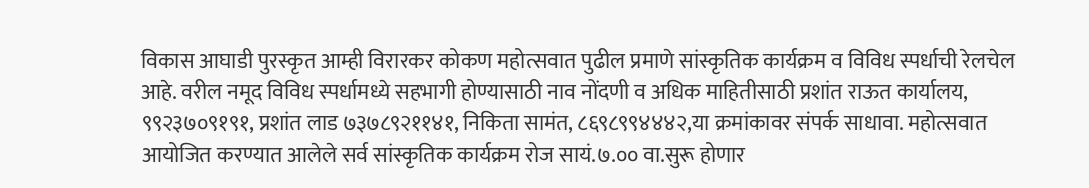विकास आघाडी पुरस्कृत आम्ही विरारकर कोकण महोत्सवात पुढील प्रमाणे सांस्कृतिक कार्यक्रम व विविध स्पर्धाची रेलचेल आहे. वरील नमूद विविध स्पर्धामध्ये सहभागी होण्यासाठी नाव नोंदणी व अधिक माहितीसाठी प्रशांत राऊत कार्यालय, ९९२३७०९१९१, प्रशांत लाड ७३७८९२११४१, निकिता सामंत, ८६९८९९४४४२,या क्रमांकावर संपर्क साधावा. महोत्सवात आयोजित करण्यात आलेले सर्व सांस्कृतिक कार्यक्रम रोज सायं.७.०० वा.सुरू होणार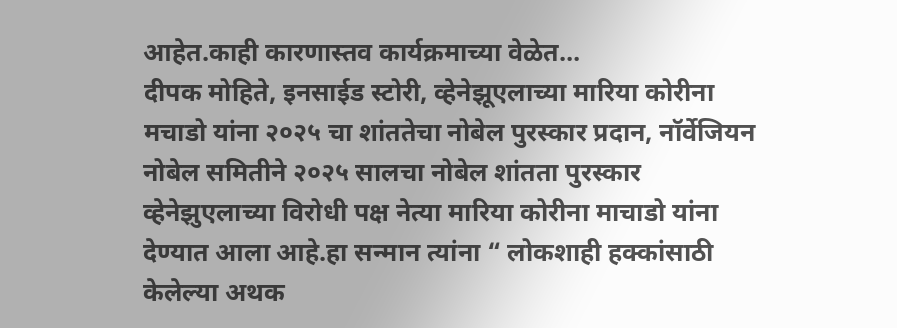आहेत.काही कारणास्तव कार्यक्रमाच्या वेळेत…
दीपक मोहिते, इनसाईड स्टोरी, व्हेनेझूएलाच्या मारिया कोरीना मचाडो यांना २०२५ चा शांततेचा नोबेल पुरस्कार प्रदान, नॉर्वेजियन नोबेल समितीने २०२५ सालचा नोबेल शांतता पुरस्कार व्हेनेझुएलाच्या विरोधी पक्ष नेत्या मारिया कोरीना माचाडो यांना देण्यात आला आहे.हा सन्मान त्यांना “ लोकशाही हक्कांसाठी केलेल्या अथक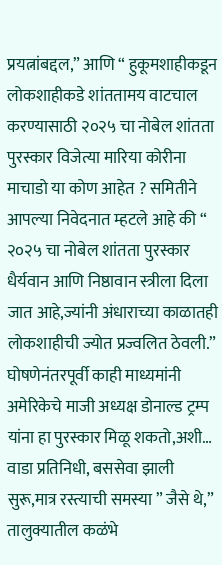प्रयत्नांबद्दल,” आणि “ हुकूमशाहीकडून लोकशाहीकडे शांततामय वाटचाल करण्यासाठी २०२५ चा नोबेल शांतता पुरस्कार विजेत्या मारिया कोरीना माचाडो या कोण आहेत ? समितीने आपल्या निवेदनात म्हटले आहे की “ २०२५ चा नोबेल शांतता पुरस्कार धैर्यवान आणि निष्ठावान स्त्रीला दिला जात आहे,ज्यांनी अंधाराच्या काळातही लोकशाहीची ज्योत प्रज्वलित ठेवली.” घोषणेनंतरपूर्वी काही माध्यमांनी अमेरिकेचे माजी अध्यक्ष डोनाल्ड ट्रम्प यांना हा पुरस्कार मिळू शकतो,अशी…
वाडा प्रतिनिधी, बससेवा झाली सुरू,मात्र रस्त्याची समस्या ” जैसे थे,” तालुक्यातील कळंभे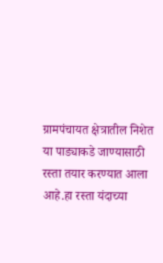ग्रामपंचायत क्षेत्रातील निशेत या पाड्याकडे जाण्यासाठी रस्ता तयार करण्यात आला आहे.हा रस्ता यंदाच्या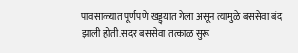पावसाळ्यात पूर्णपणे खड्ड्यात गेला असून त्यामुळे बससेवा बंद झाली होती.सदर बससेवा तत्काळ सुरू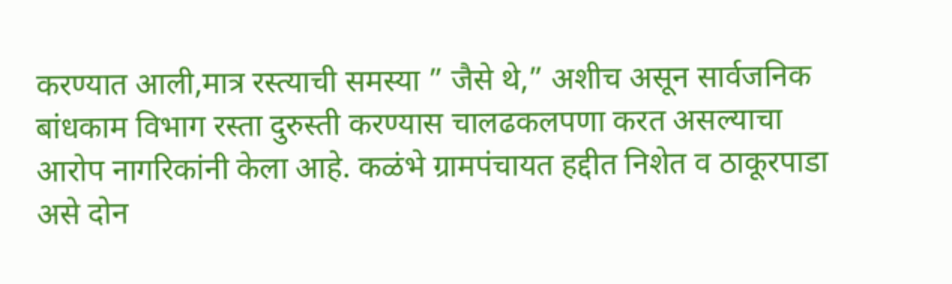करण्यात आली,मात्र रस्त्याची समस्या ” जैसे थे,” अशीच असून सार्वजनिक बांधकाम विभाग रस्ता दुरुस्ती करण्यास चालढकलपणा करत असल्याचा आरोप नागरिकांनी केला आहे. कळंभे ग्रामपंचायत हद्दीत निशेत व ठाकूरपाडा असे दोन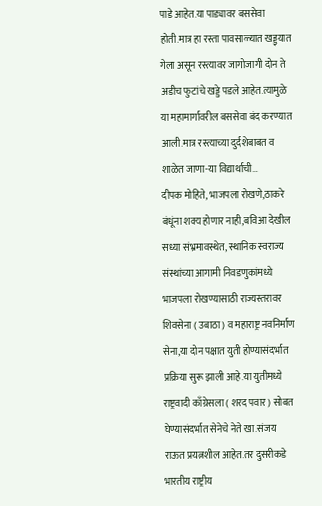पाडे आहेत.या पाड्यावर बससेवा होती.मात्र हा रस्ता पावसाळ्यात खड्ड्यात गेला असून रस्त्यावर जागोजागी दोन ते अडीच फुटांचे खड्डे पडले आहेत.त्यामुळे या महामार्गावरील बससेवा बंद करण्यात आली.मात्र रस्त्याच्या दुर्दशेबाबत व शाळेत जाणा-या विद्यार्थाची…
दीपक मोहिते, भाजपला रोखणे,ठाकरे बंधूंना शक्य होणार नाही,बविआ देखील सध्या संभ्रमावस्थेत, स्थानिक स्वराज्य संस्थांच्या आगामी निवडणुकांमध्ये भाजपला रोखण्यासाठी राज्यस्तरावर शिवसेना ( उबाठा ) व महाराष्ट्र नवनिर्माण सेना,या दोन पक्षात युती होण्यासंदर्भात प्रक्रिया सुरू झाली आहे.या युतीमध्ये राष्ट्रवादी काँग्रेसला ( शरद पवार ) सोबत घेण्यासंदर्भात सेनेचे नेते खा.संजय राऊत प्रयत्नशील आहेत.तर दुसरीकडे भारतीय राष्ट्रीय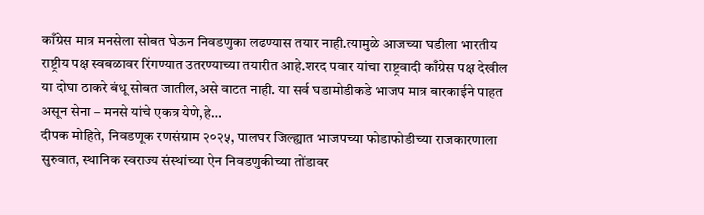काँग्रेस मात्र मनसेला सोबत घेऊन निवडणुका लढण्यास तयार नाही.त्यामुळे आजच्या घडीला भारतीय राष्ट्रीय पक्ष स्वबळावर रिंगण्यात उतरण्याच्या तयारीत आहे.शरद पवार यांचा राष्ट्रवादी काँग्रेस पक्ष देखील या दोघा ठाकरे बंधू सोबत जातील,असे वाटत नाही. या सर्व घडामोडीकडे भाजप मात्र बारकाईने पाहत असून सेना – मनसे यांचे एकत्र येणे,हे…
दीपक मोहिते, निवडणूक रणसंग्राम २०२५, पालघर जिल्ह्यात भाजपच्या फोडाफोडीच्या राजकारणाला सुरुवात, स्थानिक स्वराज्य संस्थांच्या ऐन निवडणुकीच्या तोंडावर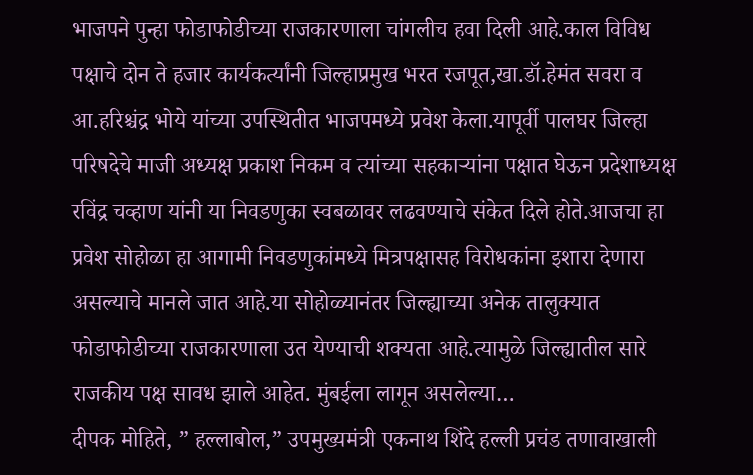भाजपने पुन्हा फोडाफोडीच्या राजकारणाला चांगलीच हवा दिली आहे.काल विविध पक्षाचे दोन ते हजार कार्यकर्त्यांनी जिल्हाप्रमुख भरत रजपूत,खा.डॉ.हेमंत सवरा व आ.हरिश्चंद्र भोये यांच्या उपस्थितीत भाजपमध्ये प्रवेश केला.यापूर्वी पालघर जिल्हा परिषदेचे माजी अध्यक्ष प्रकाश निकम व त्यांच्या सहकाऱ्यांना पक्षात घेऊन प्रदेशाध्यक्ष रविंद्र चव्हाण यांनी या निवडणुका स्वबळावर लढवण्याचे संकेत दिले होते.आजचा हा प्रवेश सोहोळा हा आगामी निवडणुकांमध्ये मित्रपक्षासह विरोधकांना इशारा देणारा असल्याचे मानले जात आहे.या सोहोळ्यानंतर जिल्ह्याच्या अनेक तालुक्यात फोडाफोडीच्या राजकारणाला उत येण्याची शक्यता आहे.त्यामुळे जिल्ह्यातील सारे राजकीय पक्ष सावध झाले आहेत. मुंबईला लागून असलेल्या…
दीपक मोहिते, ” हल्लाबोल,” उपमुख्यमंत्री एकनाथ शिंदे हल्ली प्रचंड तणावाखाली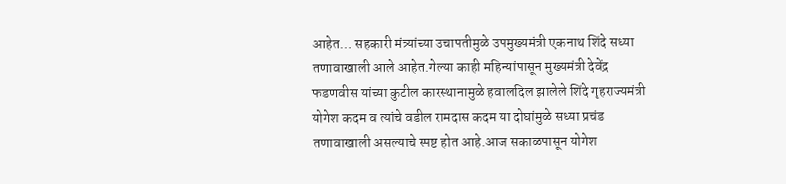आहेत… सहकारी मंत्र्यांच्या उचापतीमुळे उपमुख्यमंत्री एकनाथ शिंदे सध्या तणावाखाली आले आहेत.गेल्या काही महिन्यांपासून मुख्यमंत्री देवेंद्र फडणवीस यांच्या कुटील कारस्थानामुळे हवालदिल झालेले शिंदे गृहराज्यमंत्री योगेश कदम व त्यांचे वडील रामदास कदम या दोघांमुळे सध्या प्रचंड तणावाखाली असल्याचे स्पष्ट होत आहे.आज सकाळपासून योगेश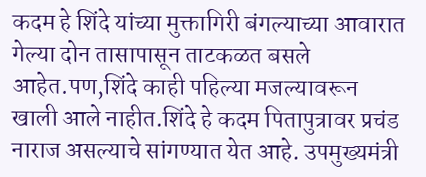कदम हे शिंदे यांच्या मुक्तागिरी बंगल्याच्या आवारात गेल्या दोन तासापासून ताटकळत बसले आहेत.पण,शिंदे काही पहिल्या मजल्यावरून खाली आले नाहीत.शिंदे हे कदम पितापुत्रावर प्रचंड नाराज असल्याचे सांगण्यात येत आहे. उपमुख्यमंत्री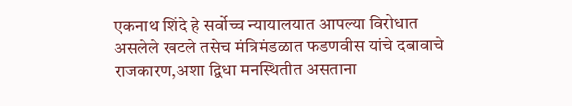एकनाथ शिंदे हे सर्वोच्च न्यायालयात आपल्या विरोधात असलेले खटले तसेच मंत्रिमंडळात फडणवीस यांचे दबावाचे राजकारण,अशा द्विधा मनस्थितीत असताना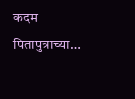कदम पितापुत्राच्या…